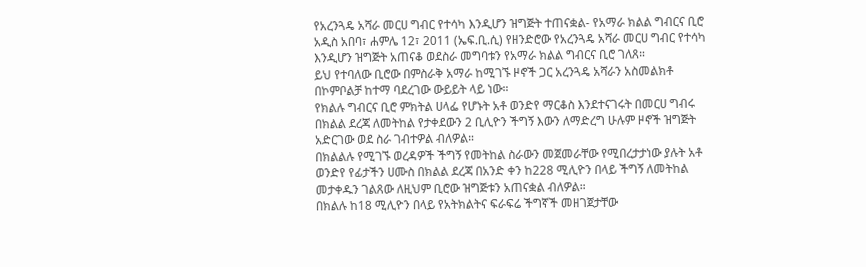የአረንጓዴ አሻራ መርሀ ግብር የተሳካ እንዲሆን ዝግጅት ተጠናቋል- የአማራ ክልል ግብርና ቢሮ
አዲስ አበባ፣ ሐምሌ 12፣ 2011 (ኤፍ.ቢ.ሲ) የዘንድሮው የአረንጓዴ አሻራ መርሀ ግብር የተሳካ እንዲሆን ዝግጅት አጠናቆ ወደስራ መግባቱን የአማራ ክልል ግብርና ቢሮ ገለጸ።
ይህ የተባለው ቢሮው በምስራቅ አማራ ከሚገኙ ዞኖች ጋር አረንጓዴ አሻራን አስመልክቶ በኮምቦልቻ ከተማ ባደረገው ውይይት ላይ ነው።
የክልሉ ግብርና ቢሮ ምክትል ሀላፌ የሆኑት አቶ ወንድየ ማርቆስ እንደተናገሩት በመርሀ ግብሩ በክልል ደረጃ ለመትከል የታቀደውን 2 ቢሊዮን ችግኝ እውን ለማድረግ ሁሉም ዞኖች ዝግጅት አድርገው ወደ ስራ ገብተዎል ብለዎል።
በክልልሉ የሚገኙ ወረዳዎች ችግኝ የመትከል ስራውን መጀመራቸው የሚበረታታነው ያሉት አቶ ወንድየ የፊታችን ሀሙስ በክልል ደረጃ በአንድ ቀን ከ228 ሚሊዮን በላይ ችግኝ ለመትከል መታቀዱን ገልጸው ለዚህም ቢሮው ዝግጅቱን አጠናቋል ብለዎል።
በክልሉ ከ18 ሚሊዮን በላይ የአትክልትና ፍራፍሬ ችግኛች መዘገጀታቸው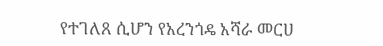የተገለጸ ሲሆን የአረንጎዴ አሻራ መርሀ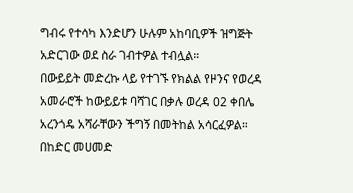ግብሩ የተሳካ እንድሆን ሁሉም አከባቢዎች ዝግጅት አድርገው ወደ ስራ ገብተዎል ተብሏል።
በውይይት መድረኩ ላይ የተገኙ የክልል የዞንና የወረዳ አመራሮች ከውይይቱ ባሻገር በቃሉ ወረዳ 02 ቀበሌ አረንጎዴ አሻራቸውን ችግኝ በመትከል አሳርፈዎል።
በከድር መሀመድ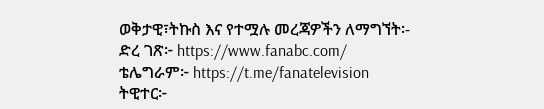ወቅታዊ፣ትኩስ እና የተሟሉ መረጃዎችን ለማግኘት፡-
ድረ ገጽ፦ https://www.fanabc.com/
ቴሌግራም፦ https://t.me/fanatelevision
ትዊተር፦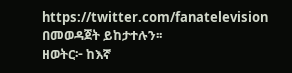https://twitter.com/fanatelevision በመወዳጀት ይከታተሉን፡፡
ዘወትር፦ ከእኛ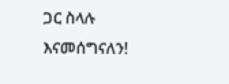ጋር ስላሉ እናመሰግናለን!